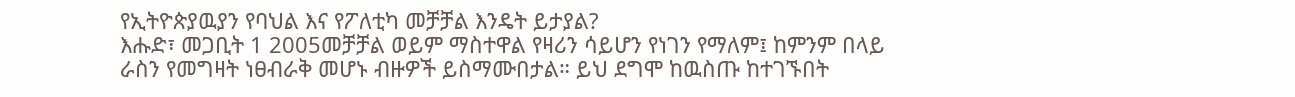የኢትዮጵያዉያን የባህል እና የፖለቲካ መቻቻል እንዴት ይታያል?
እሑድ፣ መጋቢት 1 2005መቻቻል ወይም ማስተዋል የዛሪን ሳይሆን የነገን የማለም፤ ከምንም በላይ ራስን የመግዛት ነፀብራቅ መሆኑ ብዙዎች ይስማሙበታል። ይህ ደግሞ ከዉስጡ ከተገኙበት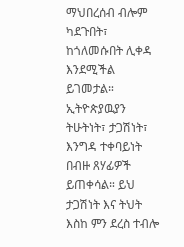ማህበረሰብ ብሎም ካደጉበት፣ ከጎለመሱበት ሊቀዳ እንደሚችል ይገመታል። ኢትዮጵያዉያን ትሁትነት፣ ታጋሽነት፣ እንግዳ ተቀባይነት በብዙ ጸሃፊዎች ይጠቀሳል። ይህ ታጋሽነት እና ትህት እስከ ምን ደረስ ተብሎ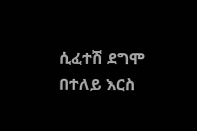ሲፈተሽ ደግሞ በተለይ እርስ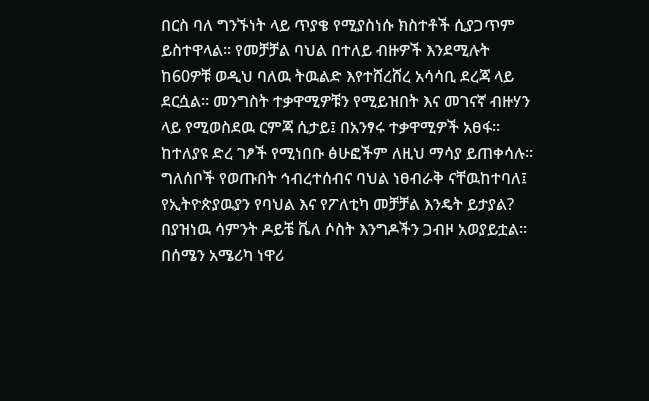በርስ ባለ ግንኙነት ላይ ጥያቄ የሚያስነሱ ክስተቶች ሲያጋጥም ይስተዋላል። የመቻቻል ባህል በተለይ ብዙዎች እንደሚሉት ከ60ዎቹ ወዲህ ባለዉ ትዉልድ እየተሸረሸረ አሳሳቢ ደረጃ ላይ ደርሷል። መንግስት ተቃዋሚዎቹን የሚይዝበት እና መገናኛ ብዙሃን ላይ የሚወስደዉ ርምጃ ሲታይ፤ በአንፃሩ ተቃዋሚዎች አፀፋ። ከተለያዩ ድረ ገፆች የሚነበቡ ፅሁፎችም ለዚህ ማሳያ ይጠቀሳሉ። ግለሰቦች የወጡበት ኅብረተሰብና ባህል ነፀብራቅ ናቸዉከተባለ፤ የኢትዮጵያዉያን የባህል እና የፖለቲካ መቻቻል እንዴት ይታያል? በያዝነዉ ሳምንት ዶይቼ ቬለ ሶስት እንግዶችን ጋብዞ አወያይቷል። በሰሜን አሜሪካ ነዋሪ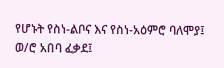የሆኑት የስነ-ልቦና እና የስነ-አዕምሮ ባለሞያ፤ ወ/ሮ አበባ ፈቃደ፤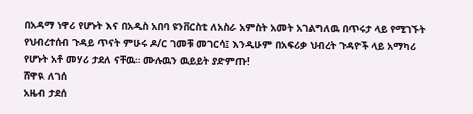በአዳማ ነዋሪ የሆኑት እና በአዲስ አበባ ዩንቨርስቲ ለአስራ አምስት አመት አገልግለዉ በጥሩታ ላይ የሚገኙት የህብረተሰብ ጉዳይ ጥናት ምሁሩ ዶ/ር ገመቹ መገርሳ፤ እንዲሁም በአፍሪቃ ህብረት ጉዳዮች ላይ አማካሪ የሆኑት አቶ መሃሪ ታደለ ናቸዉ። ሙሉዉን ዉይይት ያድምጡ!
ሸዋዪ ለገሰ
አዜብ ታደሰ